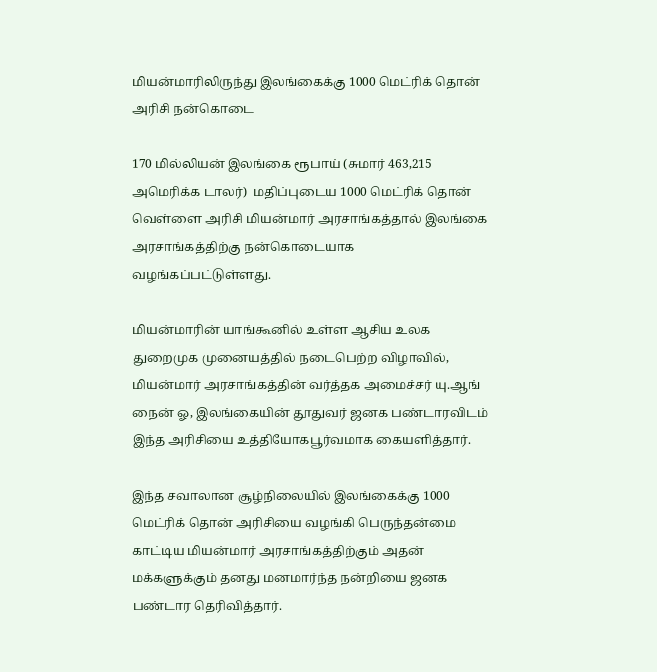மியன்மாரிலிருந்து இலங்கைக்கு 1000 மெட்ரிக் தொன் அரிசி நன்கொடை

170 மில்லியன் இலங்கை ரூபாய் (சுமார் 463,215 அமெரிக்க டாலர்)  மதிப்புடைய 1000 மெட்ரிக் தொன் வெள்ளை அரிசி மியன்மார் அரசாங்கத்தால் இலங்கை அரசாங்கத்திற்கு நன்கொடையாக வழங்கப்பட்டுள்ளது.

மியன்மாரின் யாங்கூனில் உள்ள ஆசிய உலக துறைமுக முனையத்தில் நடைபெற்ற விழாவில், மியன்மார் அரசாங்கத்தின் வர்த்தக அமைச்சர் யு.ஆங் நைன் ஓ, இலங்கையின் தூதுவர் ஜனக பண்டாரவிடம் இந்த அரிசியை உத்தியோகபூர்வமாக கையளித்தார்.

இந்த சவாலான சூழ்நிலையில் இலங்கைக்கு 1000 மெட்ரிக் தொன் அரிசியை வழங்கி பெருந்தன்மை காட்டிய மியன்மார் அரசாங்கத்திற்கும் அதன் மக்களுக்கும் தனது மனமார்ந்த நன்றியை ஜனக பண்டார தெரிவித்தார்.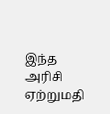இந்த அரிசி ஏற்றுமதி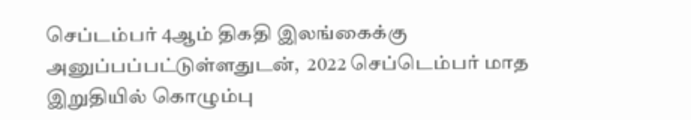செப்டம்பர் 4ஆம் திகதி இலங்கைக்கு அனுப்பப்பட்டுள்ளதுடன்,  2022 செப்டெம்பர் மாத இறுதியில் கொழும்பு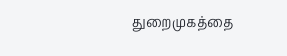துறைமுகத்தை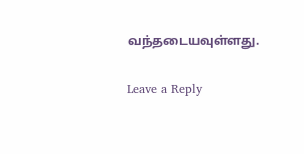வந்தடையவுள்ளது.

Leave a Reply